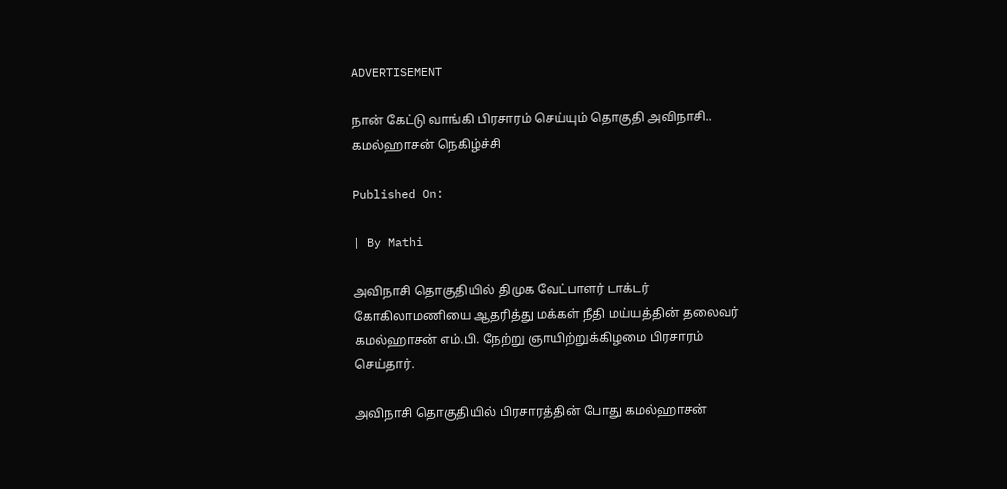ADVERTISEMENT

நான் கேட்டு வாங்கி பிரசாரம் செய்யும் தொகுதி அவிநாசி.. கமல்ஹாசன் நெகிழ்ச்சி

Published On:

| By Mathi

அவிநாசி தொகுதியில் திமுக வேட்பாளர் டாக்டர் கோகிலாமணியை ஆதரித்து மக்கள் நீதி மய்யத்தின் தலைவர் கமல்ஹாசன் எம்.பி. நேற்று ஞாயிற்றுக்கிழமை பிரசாரம் செய்தார்.

அவிநாசி தொகுதியில் பிரசாரத்தின் போது கமல்ஹாசன்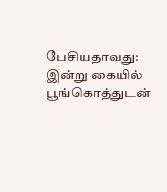பேசியதாவது: இன்று கையில் பூங்கொத்துடன்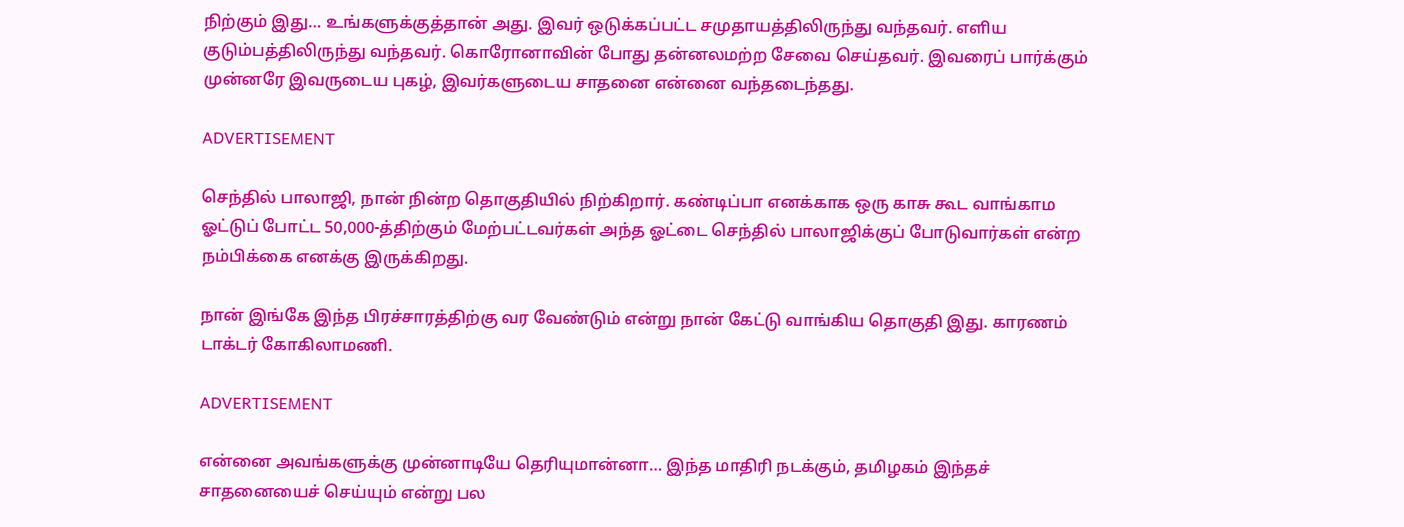நிற்கும் இது… உங்களுக்குத்தான் அது. இவர் ஒடுக்கப்பட்ட சமுதாயத்திலிருந்து வந்தவர். எளிய குடும்பத்திலிருந்து வந்தவர். கொரோனாவின் போது தன்னலமற்ற சேவை செய்தவர். இவரைப் பார்க்கும் முன்னரே இவருடைய புகழ், இவர்களுடைய சாதனை என்னை வந்தடைந்தது.

ADVERTISEMENT

செந்தில் பாலாஜி, நான் நின்ற தொகுதியில் நிற்கிறார். கண்டிப்பா எனக்காக ஒரு காசு கூட வாங்காம ஓட்டுப் போட்ட 50,000-த்திற்கும் மேற்பட்டவர்கள் அந்த ஓட்டை செந்தில் பாலாஜிக்குப் போடுவார்கள் என்ற நம்பிக்கை எனக்கு இருக்கிறது.

நான் இங்கே இந்த பிரச்சாரத்திற்கு வர வேண்டும் என்று நான் கேட்டு வாங்கிய தொகுதி இது. காரணம் டாக்டர் கோகிலாமணி.

ADVERTISEMENT

என்னை அவங்களுக்கு முன்னாடியே தெரியுமான்னா… இந்த மாதிரி நடக்கும், தமிழகம் இந்தச் சாதனையைச் செய்யும் என்று பல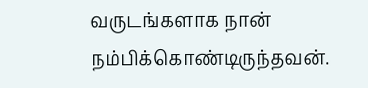வருடங்களாக நான் நம்பிக்கொண்டிருந்தவன்.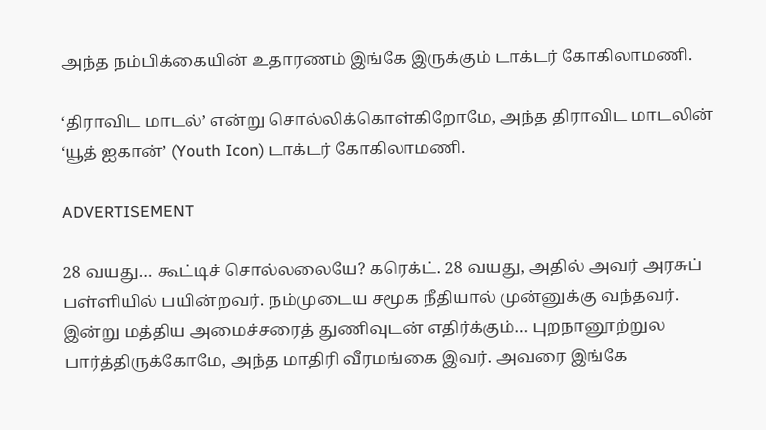அந்த நம்பிக்கையின் உதாரணம் இங்கே இருக்கும் டாக்டர் கோகிலாமணி.

‘திராவிட மாடல்’ என்று சொல்லிக்கொள்கிறோமே, அந்த திராவிட மாடலின் ‘யூத் ஐகான்’ (Youth Icon) டாக்டர் கோகிலாமணி.

ADVERTISEMENT

28 வயது… கூட்டிச் சொல்லலையே? கரெக்ட். 28 வயது, அதில் அவர் அரசுப் பள்ளியில் பயின்றவர். நம்முடைய சமூக நீதியால் முன்னுக்கு வந்தவர். இன்று மத்திய அமைச்சரைத் துணிவுடன் எதிர்க்கும்… புறநானூற்றுல பார்த்திருக்கோமே, அந்த மாதிரி வீரமங்கை இவர். அவரை இங்கே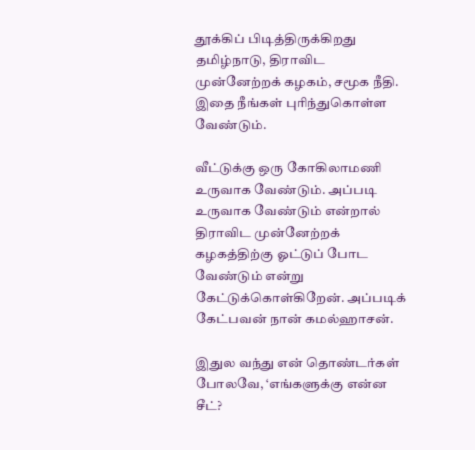தூக்கிப் பிடித்திருக்கிறது தமிழ்நாடு, திராவிட முன்னேற்றக் கழகம், சமூக நீதி. இதை நீங்கள் புரிந்துகொள்ள வேண்டும்.

வீட்டுக்கு ஒரு கோகிலாமணி உருவாக வேண்டும். அப்படி உருவாக வேண்டும் என்றால் திராவிட முன்னேற்றக் கழகத்திற்கு ஓட்டுப் போட வேண்டும் என்று கேட்டுக்கொள்கிறேன். அப்படிக் கேட்பவன் நான் கமல்ஹாசன்.

இதுல வந்து என் தொண்டர்கள் போலவே, ‘எங்களுக்கு என்ன சீட்?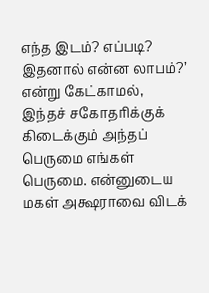எந்த இடம்? எப்படி? இதனால் என்ன லாபம்?’ என்று கேட்காமல், இந்தச் சகோதரிக்குக் கிடைக்கும் அந்தப் பெருமை எங்கள் பெருமை. என்னுடைய மகள் அக்ஷராவை விடக்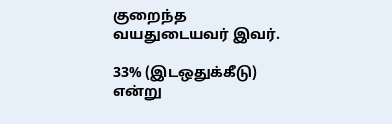குறைந்த வயதுடையவர் இவர்.

33% (இடஒதுக்கீடு) என்று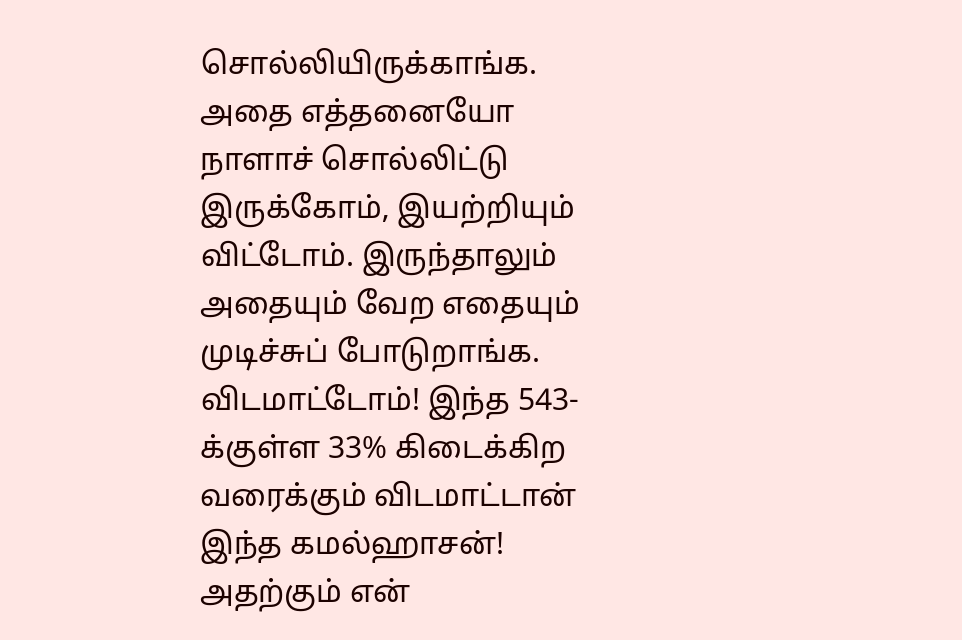சொல்லியிருக்காங்க. அதை எத்தனையோ நாளாச் சொல்லிட்டு இருக்கோம், இயற்றியும் விட்டோம். இருந்தாலும் அதையும் வேற எதையும் முடிச்சுப் போடுறாங்க. விடமாட்டோம்! இந்த 543-க்குள்ள 33% கிடைக்கிற வரைக்கும் விடமாட்டான் இந்த கமல்ஹாசன்! அதற்கும் என்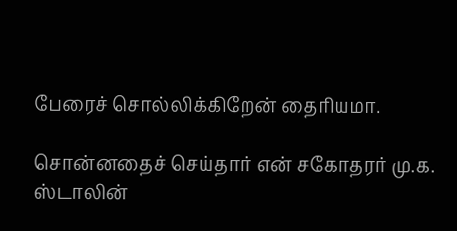பேரைச் சொல்லிக்கிறேன் தைரியமா.

சொன்னதைச் செய்தார் என் சகோதரர் மு.க. ஸ்டாலின்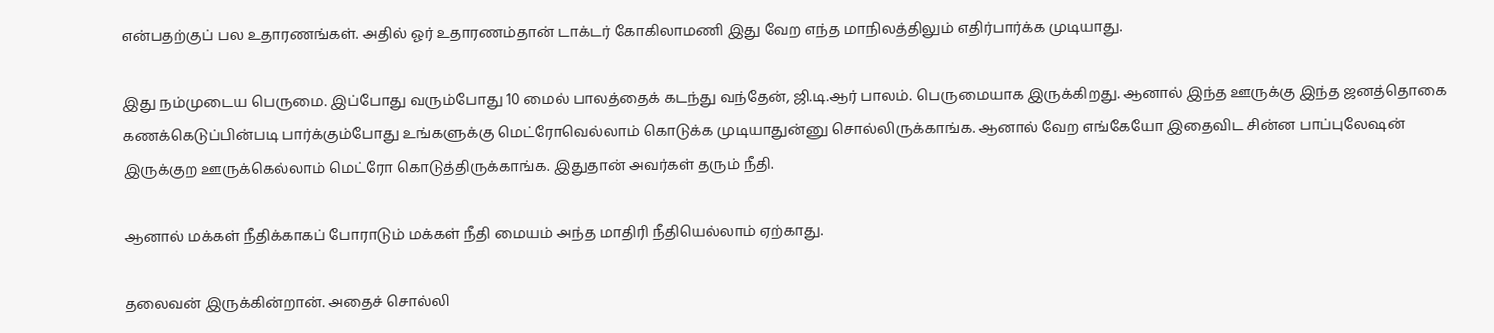என்பதற்குப் பல உதாரணங்கள். அதில் ஓர் உதாரணம்தான் டாக்டர் கோகிலாமணி இது வேற எந்த மாநிலத்திலும் எதிர்பார்க்க முடியாது.

இது நம்முடைய பெருமை. இப்போது வரும்போது 10 மைல் பாலத்தைக் கடந்து வந்தேன், ஜி.டி.ஆர் பாலம். பெருமையாக இருக்கிறது. ஆனால் இந்த ஊருக்கு இந்த ஜனத்தொகை கணக்கெடுப்பின்படி பார்க்கும்போது உங்களுக்கு மெட்ரோவெல்லாம் கொடுக்க முடியாதுன்னு சொல்லிருக்காங்க. ஆனால் வேற எங்கேயோ இதைவிட சின்ன பாப்புலேஷன் இருக்குற ஊருக்கெல்லாம் மெட்ரோ கொடுத்திருக்காங்க. இதுதான் அவர்கள் தரும் நீதி.

ஆனால் மக்கள் நீதிக்காகப் போராடும் மக்கள் நீதி மையம் அந்த மாதிரி நீதியெல்லாம் ஏற்காது.

தலைவன் இருக்கின்றான். அதைச் சொல்லி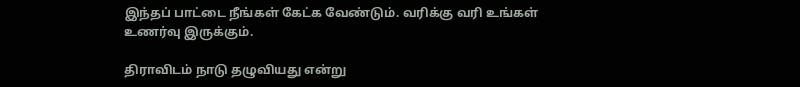இந்தப் பாட்டை நீங்கள் கேட்க வேண்டும். வரிக்கு வரி உங்கள் உணர்வு இருக்கும்.

திராவிடம் நாடு தழுவியது என்று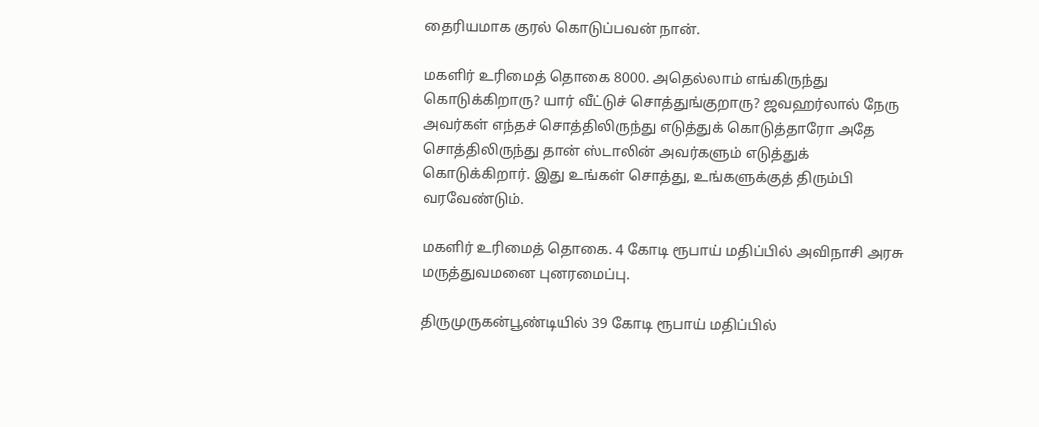தைரியமாக குரல் கொடுப்பவன் நான்.

மகளிர் உரிமைத் தொகை 8000. அதெல்லாம் எங்கிருந்து கொடுக்கிறாரு? யார் வீட்டுச் சொத்துங்குறாரு? ஜவஹர்லால் நேரு அவர்கள் எந்தச் சொத்திலிருந்து எடுத்துக் கொடுத்தாரோ அதே சொத்திலிருந்து தான் ஸ்டாலின் அவர்களும் எடுத்துக் கொடுக்கிறார். இது உங்கள் சொத்து, உங்களுக்குத் திரும்பி வரவேண்டும்.

மகளிர் உரிமைத் தொகை. 4 கோடி ரூபாய் மதிப்பில் அவிநாசி அரசு மருத்துவமனை புனரமைப்பு.

திருமுருகன்பூண்டியில் 39 கோடி ரூபாய் மதிப்பில்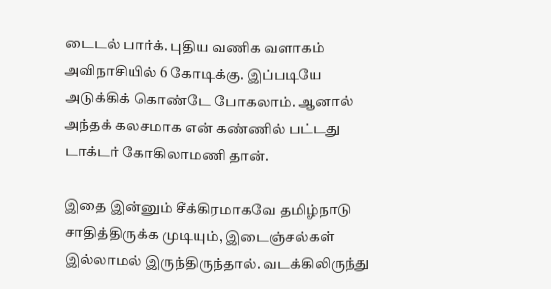டைடல் பார்க். புதிய வணிக வளாகம் அவிநாசியில் 6 கோடிக்கு. இப்படியே அடுக்கிக் கொண்டே போகலாம். ஆனால் அந்தக் கலசமாக என் கண்ணில் பட்டது டாக்டர் கோகிலாமணி தான்.

இதை இன்னும் சீக்கிரமாகவே தமிழ்நாடு சாதித்திருக்க முடியும், இடைஞ்சல்கள் இல்லாமல் இருந்திருந்தால். வடக்கிலிருந்து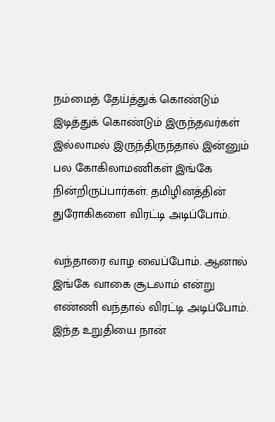நம்மைத் தேய்த்துக் கொண்டும் இடித்துக் கொண்டும் இருந்தவர்கள் இல்லாமல் இருந்திருந்தால் இன்னும் பல கோகிலாமணிகள் இங்கே நின்றிருப்பார்கள். தமிழினத்தின் துரோகிகளை விரட்டி அடிப்போம்.

வந்தாரை வாழ வைப்போம். ஆனால் இங்கே வாகை சூடலாம் என்று எண்ணி வந்தால் விரட்டி அடிப்போம். இந்த உறுதியை நான்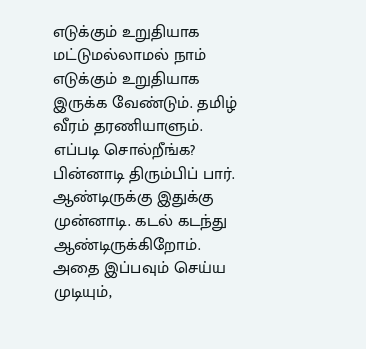எடுக்கும் உறுதியாக மட்டுமல்லாமல் நாம் எடுக்கும் உறுதியாக இருக்க வேண்டும். தமிழ் வீரம் தரணியாளும். எப்படி சொல்றீங்க? பின்னாடி திரும்பிப் பார். ஆண்டிருக்கு இதுக்கு முன்னாடி. கடல் கடந்து ஆண்டிருக்கிறோம். அதை இப்பவும் செய்ய முடியும்,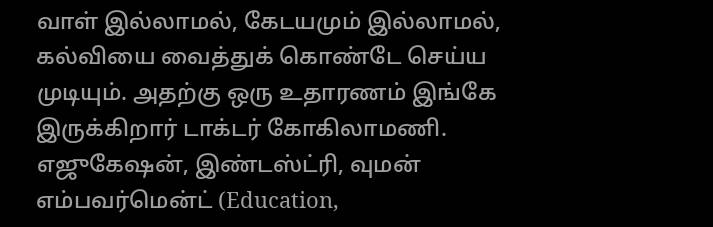வாள் இல்லாமல், கேடயமும் இல்லாமல், கல்வியை வைத்துக் கொண்டே செய்ய முடியும். அதற்கு ஒரு உதாரணம் இங்கே இருக்கிறார் டாக்டர் கோகிலாமணி. எஜுகேஷன், இண்டஸ்ட்ரி, வுமன் எம்பவர்மென்ட் (Education,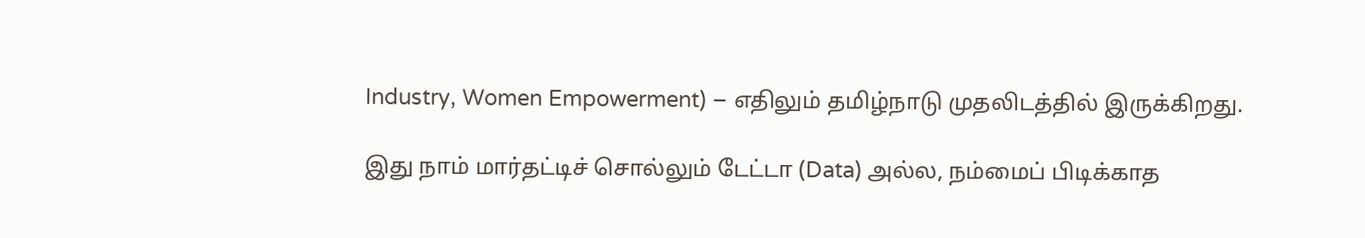Industry, Women Empowerment) – எதிலும் தமிழ்நாடு முதலிடத்தில் இருக்கிறது.

இது நாம் மார்தட்டிச் சொல்லும் டேட்டா (Data) அல்ல, நம்மைப் பிடிக்காத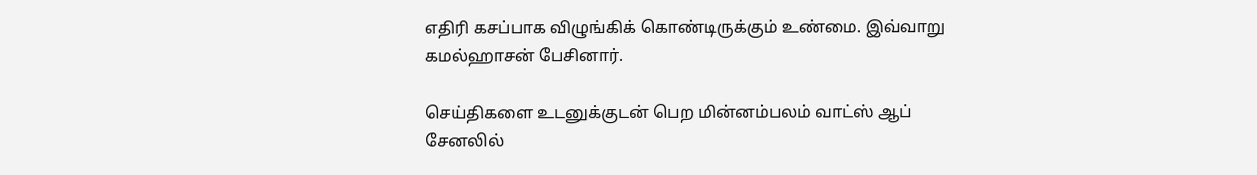எதிரி கசப்பாக விழுங்கிக் கொண்டிருக்கும் உண்மை. இவ்வாறு கமல்ஹாசன் பேசினார்.

செய்திகளை உடனுக்குடன் பெற மின்னம்பலம் வாட்ஸ் ஆப் சேனலில்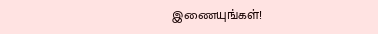இணையுங்கள்!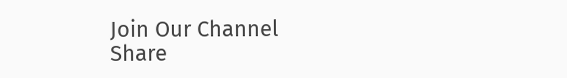Join Our Channel
Share